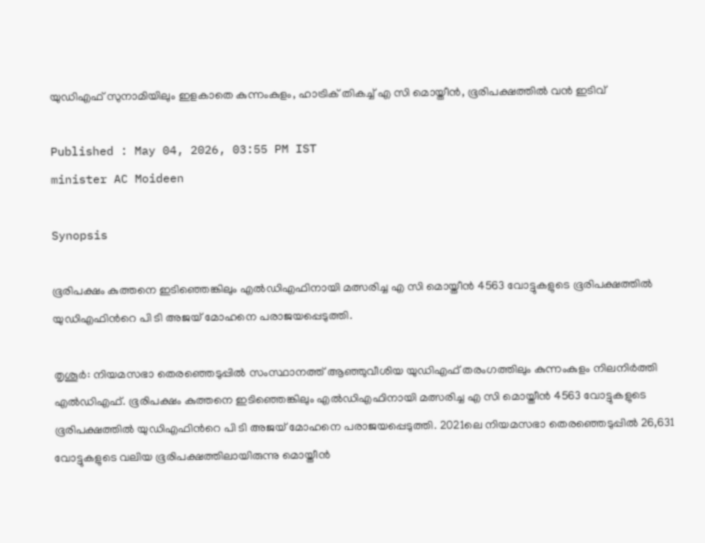യുഡിഎഫ് സുനാമിയിലും ഇളകാതെ കുന്നംകുളം, ഹാട്രിക് തികച്ച് എ സി മൊയ്തീൻ, ഭൂരിപക്ഷത്തിൽ വൻ ഇടിവ്

Published : May 04, 2026, 03:55 PM IST
minister AC Moideen

Synopsis

ഭൂരിപക്ഷം കുത്തനെ ഇടിഞ്ഞെങ്കിലും എൽഡിഎഫിനായി മത്സരിച്ച എ സി മൊയ്തീൻ 4563 വോട്ടുകളുടെ ഭൂരിപക്ഷത്തില്‍ യുഡിഎഫിന്‍റെ പി ടി അജയ് മോഹനെ പരാജയപ്പെടുത്തി.

തൃശൂര്‍: നിയമസഭാ തെരഞ്ഞെടുപ്പില്‍ സംസ്ഥാനത്ത് ആഞ്ഞുവീശിയ യുഡിഎഫ് തരംഗത്തിലും കുന്നംകുളം നിലനിര്‍ത്തി എല്‍ഡിഎഫ്. ഭൂരിപക്ഷം കുത്തനെ ഇടിഞ്ഞെങ്കിലും എൽഡിഎഫിനായി മത്സരിച്ച എ സി മൊയ്തീൻ 4563 വോട്ടുകളുടെ ഭൂരിപക്ഷത്തില്‍ യുഡിഎഫിന്‍റെ പി ടി അജയ് മോഹനെ പരാജയപ്പെടുത്തി. 2021ലെ നിയമസഭാ തെരഞ്ഞെടുപ്പില്‍ 26,631 വോട്ടുകളുടെ വലിയ ഭൂരിപക്ഷത്തിലായിരുന്നു മൊയ്തീൻ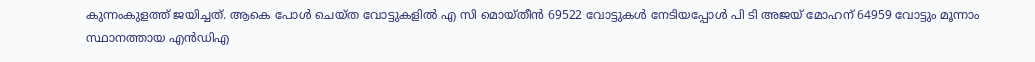കുന്നംകുളത്ത് ജയിച്ചത്. ആകെ പോൾ ചെയ്ത വോട്ടുകളില്‍ എ സി മൊയ്തീന്‍ 69522 വോട്ടുകള്‍ നേടിയപ്പോൾ പി ടി അജയ് മോഹന് 64959 വോട്ടും മൂന്നാം സ്ഥാനത്തായ എന്‍ഡിഎ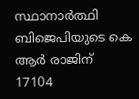സ്ഥാനാര്‍ത്ഥി ബിജെപിയുടെ കെ ആര്‍ രാജിന് 17104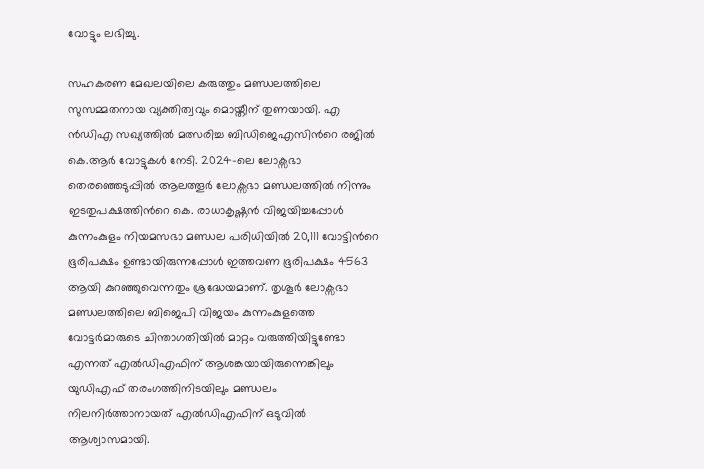വോട്ടും ലഭിച്ചു.

സഹകരണ മേഖലയിലെ കരുത്തും മണ്ഡലത്തിലെ സുസമ്മതനായ വ്യക്തിത്വവും മൊയ്തീന് തുണയായി. എ ൻഡിഎ സഖ്യത്തിൽ മത്സരിച്ച ബിഡിജെഎസിന്‍റെ രജിൽ കെ.ആർ വോട്ടുകള്‍ നേടി. 2024-ലെ ലോക്സഭാ തെരഞ്ഞെടുപ്പില്‍ ആലത്തൂർ ലോക്സഭാ മണ്ഡലത്തിൽ നിന്നും ഇടതുപക്ഷത്തിന്‍റെ കെ. രാധാകൃഷ്ണൻ വിജയിച്ചപ്പോൾ കുന്നംകുളം നിയമസഭാ മണ്ഡല പരിധിയിൽ 20,111 വോട്ടിന്‍റെ ഭൂരിപക്ഷം ഉണ്ടായിരുന്നപ്പോള്‍ ഇത്തവണ ഭൂരിപക്ഷം 4563 ആയി കുറഞ്ഞുവെന്നതും ശ്രദ്ധേയമാണ്. തൃശൂർ ലോക്സഭാ മണ്ഡലത്തിലെ ബിജെപി വിജയം കുന്നംകുളത്തെ വോട്ടർമാരുടെ ചിന്താഗതിയിൽ മാറ്റം വരുത്തിയിട്ടുണ്ടോ എന്നത് എല്‍ഡിഎഫിന് ആശങ്കയായിരുന്നെങ്കിലും യുഡിഎഫ് തരംഗത്തിനിടയിലും മണ്ഡലം നിലനിര്‍ത്താനായത് എല്‍ഡിഎഫിന് ഒടുവില്‍ ആശ്വാസമായി.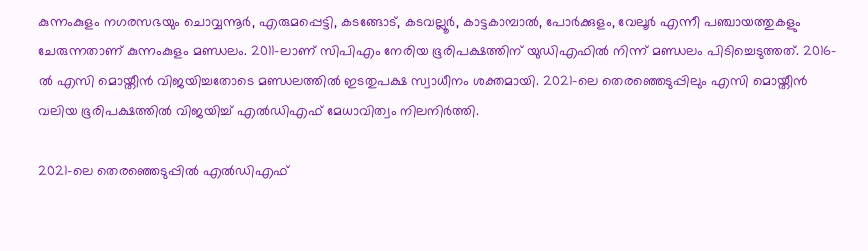കുന്നംകുളം നഗരസഭയും ചൊവ്വന്നൂർ, എരുമപ്പെട്ടി, കടങ്ങോട്, കടവല്ലൂർ, കാട്ടകാമ്പാൽ, പോർക്കുളം, വേലൂർ എന്നീ പഞ്ചായത്തുകളും ചേരുന്നതാണ് കുന്നംകുളം മണ്ഡലം. 2011-ലാണ് സിപിഎം നേരിയ ഭൂരിപക്ഷത്തിന് യുഡിഎഫില്‍ നിന്ന് മണ്ഡലം പിടിച്ചെടുത്തത്. 2016-ൽ എസി മൊയ്തീൻ വിജയിച്ചതോടെ മണ്ഡലത്തിൽ ഇടതുപക്ഷ സ്വാധീനം ശക്തമായി. 2021-ലെ തെരഞ്ഞെടുപ്പിലും എസി മൊയ്തീൻ വലിയ ഭൂരിപക്ഷത്തിൽ വിജയിച്ച് എൽഡിഎഫ് മേധാവിത്വം നിലനിർത്തി.

2021-ലെ തെരഞ്ഞെടുപ്പിൽ എൽഡിഎഫ്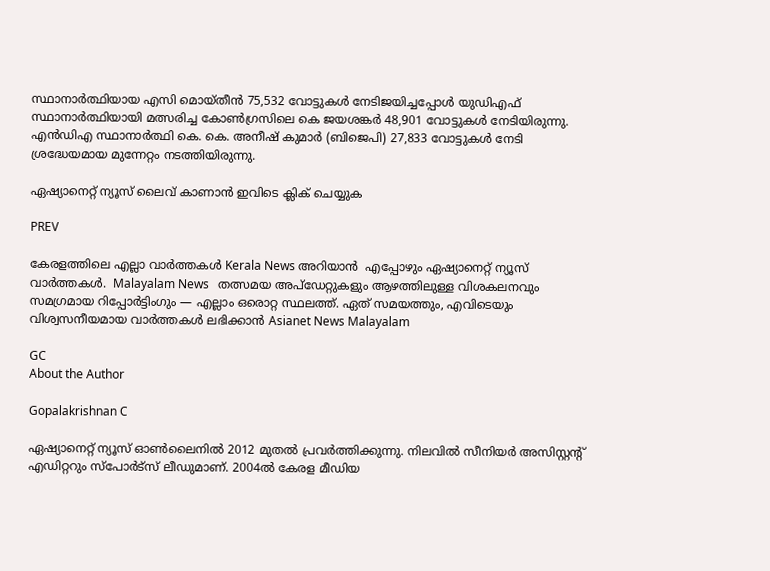സ്ഥാനാർത്ഥിയായ എസി മൊയ്തീൻ 75,532 വോട്ടുകൾ നേടിജയിച്ചപ്പോൾ യുഡിഎഫ് സ്ഥാനാർത്ഥിയായി മത്സരിച്ച കോൺഗ്രസിലെ കെ ജയശങ്കർ 48,901 വോട്ടുകൾ നേടിയിരുന്നു. എൻഡിഎ സ്ഥാനാർത്ഥി കെ. കെ. അനീഷ് കുമാർ (ബിജെപി) 27,833 വോട്ടുകൾ നേടി ശ്രദ്ധേയമായ മുന്നേറ്റം നടത്തിയിരുന്നു.

ഏഷ്യാനെറ്റ് ന്യൂസ് ലൈവ് കാണാന്‍ ഇവിടെ ക്ലിക് ചെയ്യുക

PREV

കേരളത്തിലെ എല്ലാ വാർത്തകൾ Kerala News അറിയാൻ  എപ്പോഴും ഏഷ്യാനെറ്റ് ന്യൂസ് വാർത്തകൾ.  Malayalam News   തത്സമയ അപ്‌ഡേറ്റുകളും ആഴത്തിലുള്ള വിശകലനവും സമഗ്രമായ റിപ്പോർട്ടിംഗും — എല്ലാം ഒരൊറ്റ സ്ഥലത്ത്. ഏത് സമയത്തും, എവിടെയും വിശ്വസനീയമായ വാർത്തകൾ ലഭിക്കാൻ Asianet News Malayalam

GC
About the Author

Gopalakrishnan C

ഏഷ്യാനെറ്റ് ന്യൂസ് ഓണ്‍ലൈനില്‍ 2012 മുതല്‍ പ്രവര്‍ത്തിക്കുന്നു. നിലവില്‍ സീനിയര്‍ അസിസ്റ്റന്‍റ് എഡിറ്ററും സ്പോർട്സ് ലീഡുമാണ്. 2004ൽ കേരള മീഡിയ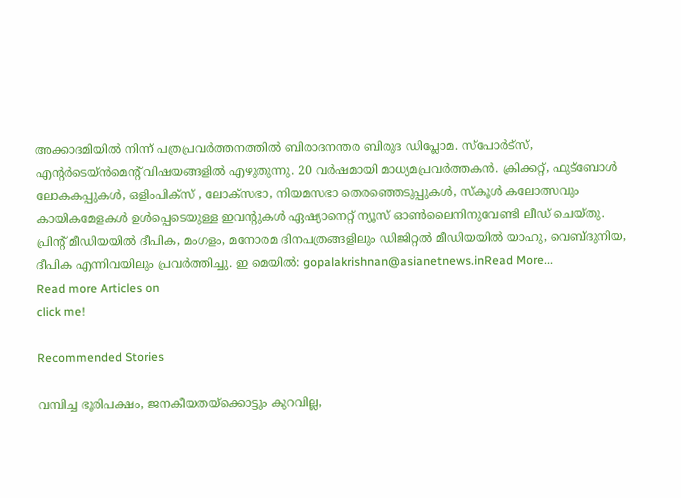അക്കാദമിയില്‍ നിന്ന് പത്രപ്രവര്‍ത്തനത്തില്‍ ബിരാദനന്തര ബിരുദ ഡിപ്ലോമ. സ്പോര്‍ട്സ്, എന്‍റര്‍ടെയ്ൻമെന്‍റ് വിഷയങ്ങളില്‍ എഴുതുന്നു. 20 വര്‍ഷമായി മാധ്യമപ്രവര്‍ത്തകൻ. ക്രിക്കറ്റ്, ഫുട്ബോള്‍ ലോകകപ്പുകൾ, ഒളിംപിക്സ് , ലോക്സഭാ, നിയമസഭാ തെരഞ്ഞെടുപ്പുകള്‍, സ്കൂള്‍ കലോത്സവും കായികമേളകള്‍ ഉള്‍പ്പെടെയുള്ള ഇവന്‍റുകള്‍ ഏഷ്യാനെറ്റ് ന്യൂസ് ഓണ്‍ലൈനിനുവേണ്ടി ലീഡ് ചെയ്തു. പ്രിന്‍റ് മീഡിയയില്‍ ദീപിക, മംഗളം, മനോരമ ദിനപത്രങ്ങളിലും ഡിജിറ്റൽ മീഡിയയില്‍ യാഹു, വെബ്ദുനിയ, ദീപിക എന്നിവയിലും പ്രവര്‍ത്തിച്ചു. ഇ മെയില്‍: gopalakrishnan@asianetnews.inRead More...
Read more Articles on
click me!

Recommended Stories

വമ്പിച്ച ഭൂരിപക്ഷം, ജനകീയതയ്‍ക്കൊട്ടും കുറവില്ല,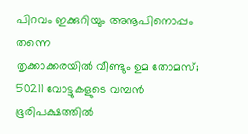പിറവം ഇക്കുറിയും അനൂപിനൊപ്പം തന്നെ
തൃക്കാക്കരയിൽ വീണ്ടും ഉമ തോമസ്; 50211 വോട്ടുകളുടെ വമ്പൻ ഭൂരിപക്ഷത്തിൽ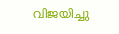വിജയിച്ചു